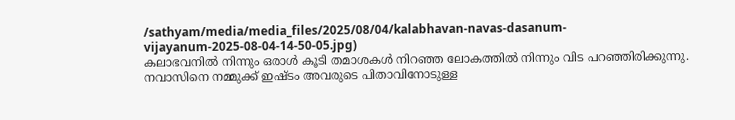/sathyam/media/media_files/2025/08/04/kalabhavan-navas-dasanum-vijayanum-2025-08-04-14-50-05.jpg)
കലാഭവനിൽ നിന്നും ഒരാൾ കൂടി തമാശകൾ നിറഞ്ഞ ലോകത്തിൽ നിന്നും വിട പറഞ്ഞിരിക്കുന്നു. നവാസിനെ നമ്മുക്ക് ഇഷ്ടം അവരുടെ പിതാവിനോടുള്ള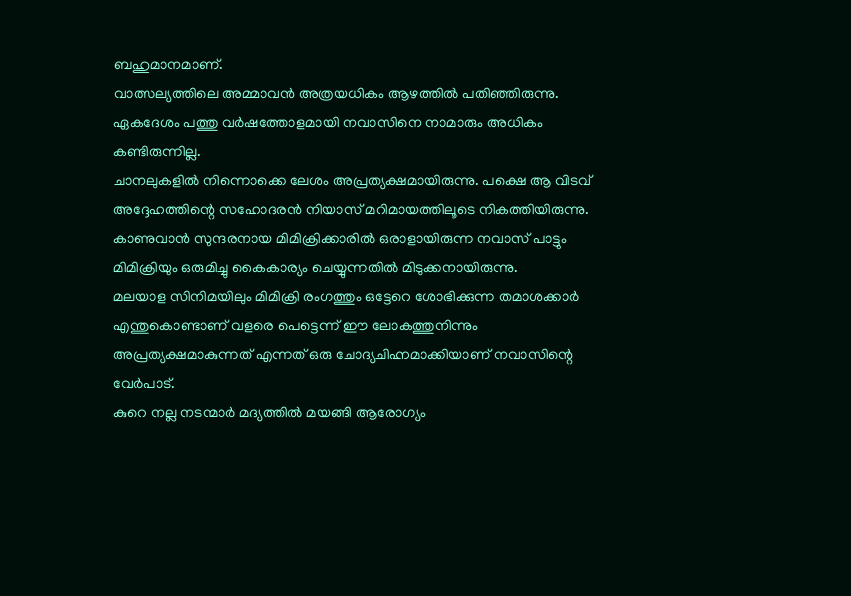ബഹുമാനമാണ്.
വാത്സല്യത്തിലെ അമ്മാവൻ അത്രയധികം ആഴത്തിൽ പതിഞ്ഞിരുന്നു. ഏകദേശം പത്തു വർഷത്തോളമായി നവാസിനെ നാമാരും അധികം കണ്ടിരുന്നില്ല.
ചാനലുകളിൽ നിന്നൊക്കെ ലേശം അപ്രത്യക്ഷമായിരുന്നു. പക്ഷെ ആ വിടവ് അദ്ദേഹത്തിന്റെ സഹോദരൻ നിയാസ് മറിമായത്തിലൂടെ നികത്തിയിരുന്നു.
കാണുവാൻ സുന്ദരനായ മിമിക്രിക്കാരിൽ ഒരാളായിരുന്ന നവാസ് പാട്ടും മിമിക്രിയും ഒരുമിച്ചു കൈകാര്യം ചെയ്യുന്നതിൽ മിടുക്കനായിരുന്നു.
മലയാള സിനിമയിലും മിമിക്രി രംഗത്തും ഒട്ടേറെ ശോഭിക്കുന്ന തമാശക്കാർ എന്തുകൊണ്ടാണ് വളരെ പെട്ടെന്ന് ഈ ലോകത്തുനിന്നും അപ്രത്യക്ഷമാകുന്നത് എന്നത് ഒരു ചോദ്യചിഹ്നമാക്കിയാണ് നവാസിന്റെ വേർപാട്.
കുറെ നല്ല നടന്മാർ മദ്യത്തിൽ മയങ്ങി ആരോഗ്യം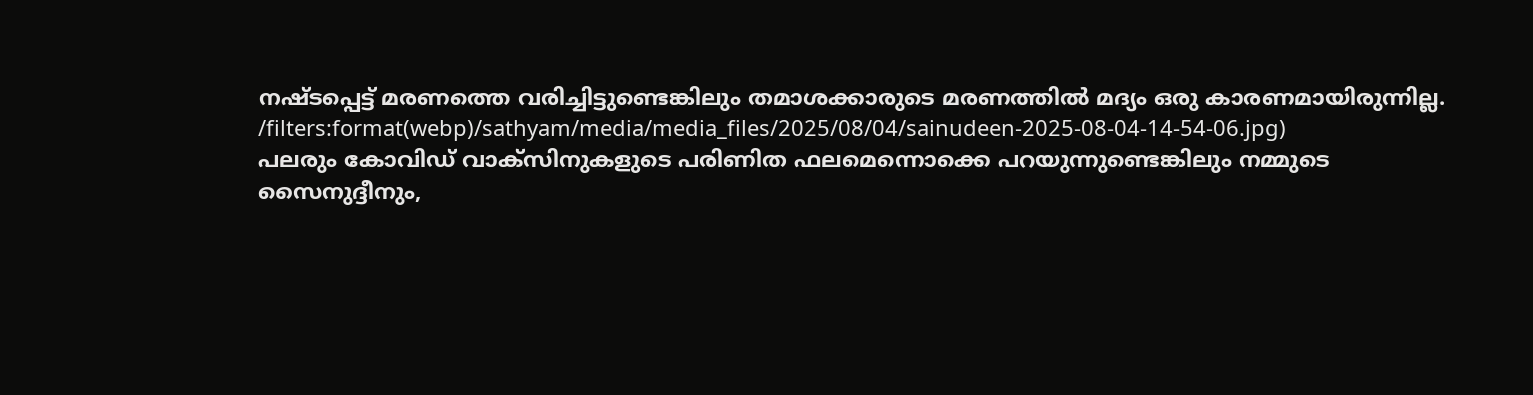നഷ്ടപ്പെട്ട് മരണത്തെ വരിച്ചിട്ടുണ്ടെങ്കിലും തമാശക്കാരുടെ മരണത്തിൽ മദ്യം ഒരു കാരണമായിരുന്നില്ല.
/filters:format(webp)/sathyam/media/media_files/2025/08/04/sainudeen-2025-08-04-14-54-06.jpg)
പലരും കോവിഡ് വാക്സിനുകളുടെ പരിണിത ഫലമെന്നൊക്കെ പറയുന്നുണ്ടെങ്കിലും നമ്മുടെ സൈനുദ്ദീനും,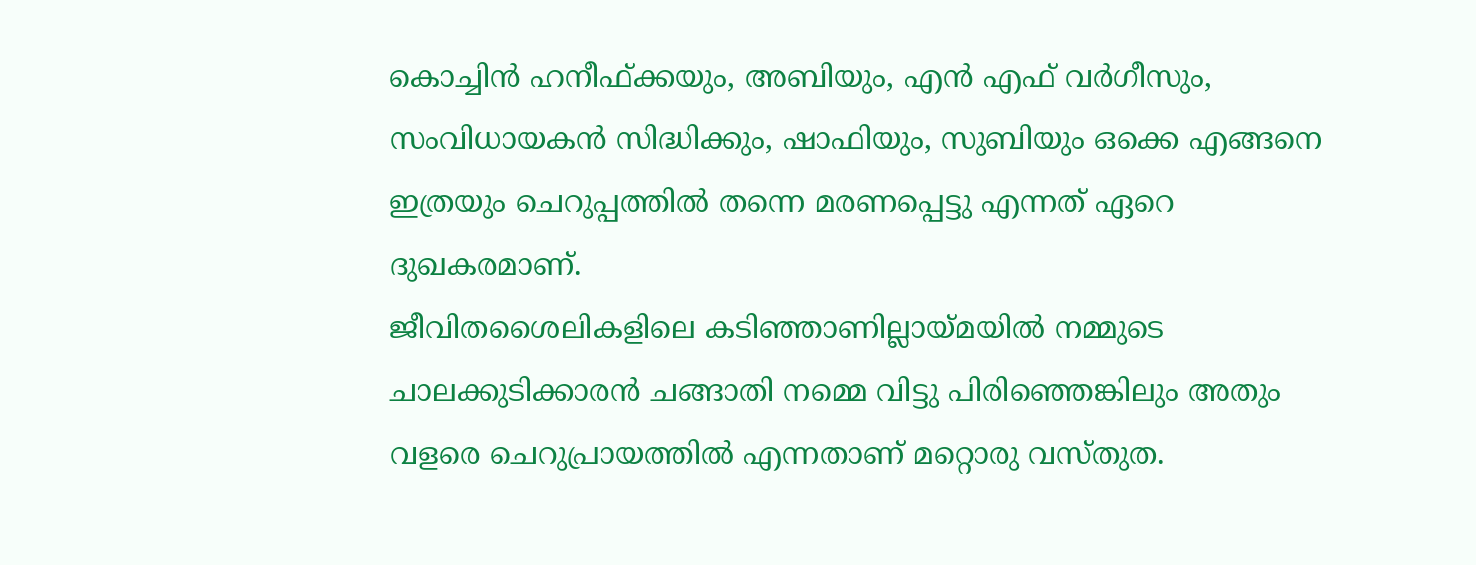കൊച്ചിൻ ഹനീഫ്ക്കയും, അബിയും, എൻ എഫ് വർഗീസും, സംവിധായകൻ സിദ്ധിക്കും, ഷാഫിയും, സുബിയും ഒക്കെ എങ്ങനെ ഇത്രയും ചെറുപ്പത്തിൽ തന്നെ മരണപ്പെട്ടു എന്നത് ഏറെ ദുഖകരമാണ്.
ജീവിതശൈലികളിലെ കടിഞ്ഞാണില്ലായ്മയിൽ നമ്മുടെ ചാലക്കുടിക്കാരൻ ചങ്ങാതി നമ്മെ വിട്ടു പിരിഞ്ഞെങ്കിലും അതും വളരെ ചെറുപ്രായത്തിൽ എന്നതാണ് മറ്റൊരു വസ്തുത.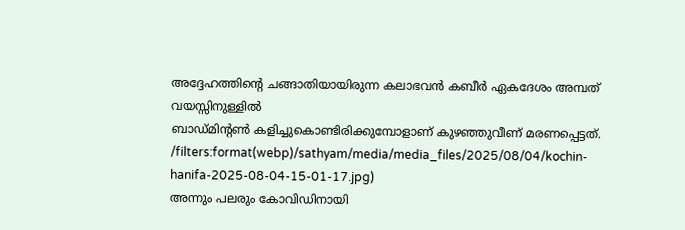അദ്ദേഹത്തിന്റെ ചങ്ങാതിയായിരുന്ന കലാഭവൻ കബീർ ഏകദേശം അമ്പത് വയസ്സിനുള്ളിൽ
ബാഡ്മിന്റൺ കളിച്ചുകൊണ്ടിരിക്കുമ്പോളാണ് കുഴഞ്ഞുവീണ് മരണപ്പെട്ടത്.
/filters:format(webp)/sathyam/media/media_files/2025/08/04/kochin-hanifa-2025-08-04-15-01-17.jpg)
അന്നും പലരും കോവിഡിനായി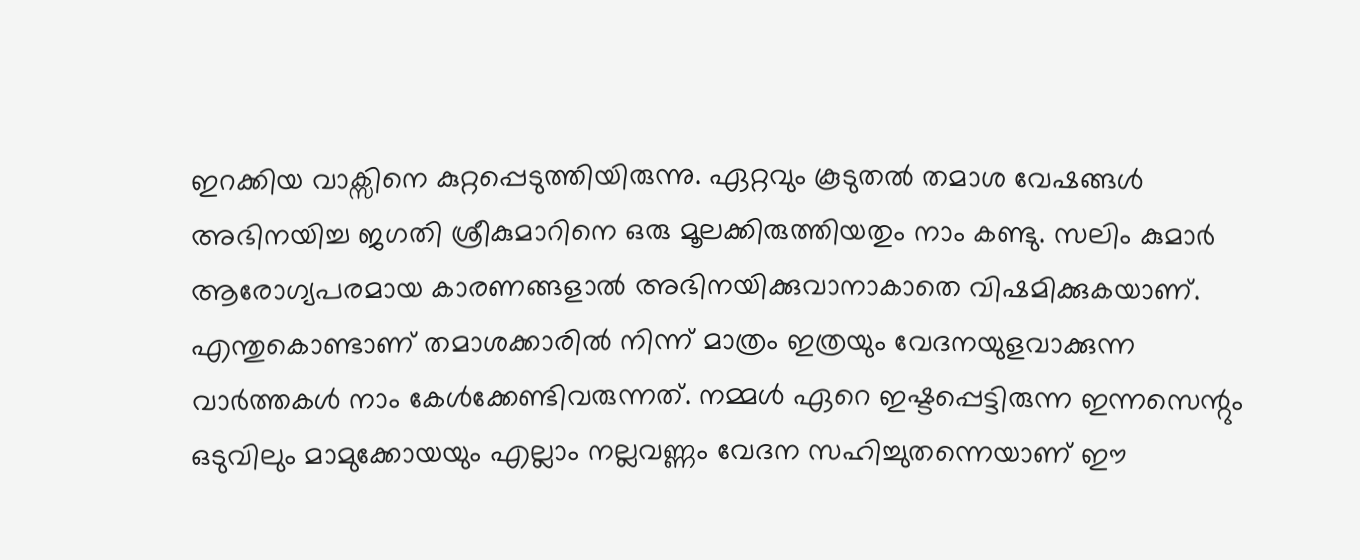ഇറക്കിയ വാക്സിനെ കുറ്റപ്പെടുത്തിയിരുന്നു. ഏറ്റവും കൂടുതൽ തമാശ വേഷങ്ങൾ അഭിനയിച്ച ജഗതി ശ്രീകുമാറിനെ ഒരു മൂലക്കിരുത്തിയതും നാം കണ്ടു. സലിം കുമാർ ആരോഗ്യപരമായ കാരണങ്ങളാൽ അഭിനയിക്കുവാനാകാതെ വിഷമിക്കുകയാണ്.
എന്തുകൊണ്ടാണ് തമാശക്കാരിൽ നിന്ന് മാത്രം ഇത്രയും വേദനയുളവാക്കുന്ന വാർത്തകൾ നാം കേൾക്കേണ്ടിവരുന്നത്. നമ്മൾ ഏറെ ഇഷ്ടപ്പെട്ടിരുന്ന ഇന്നസെന്റും ഒടുവിലും മാമുക്കോയയും എല്ലാം നല്ലവണ്ണം വേദന സഹിച്ചുതന്നെയാണ് ഈ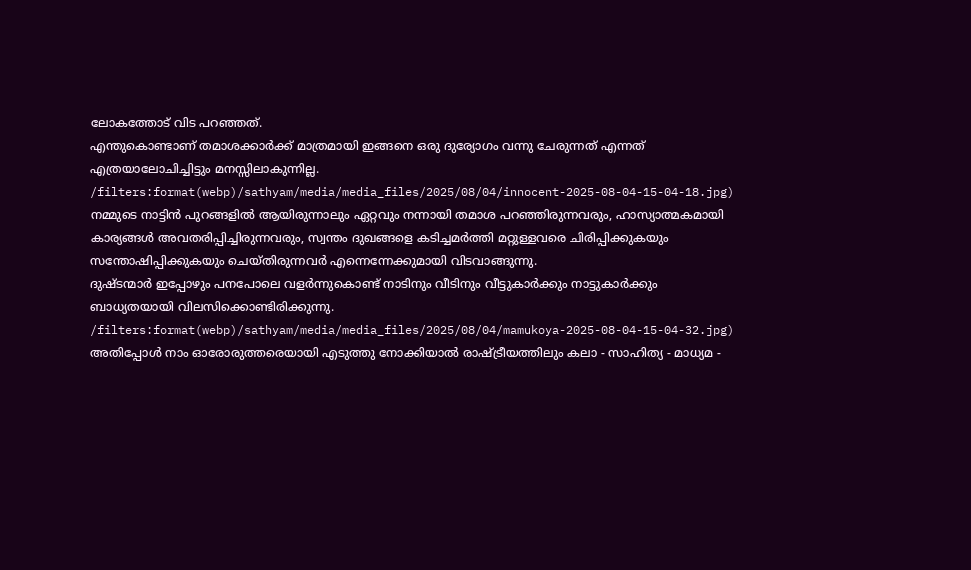ലോകത്തോട് വിട പറഞ്ഞത്.
എന്തുകൊണ്ടാണ് തമാശക്കാർക്ക് മാത്രമായി ഇങ്ങനെ ഒരു ദുര്യോഗം വന്നു ചേരുന്നത് എന്നത് എത്രയാലോചിച്ചിട്ടും മനസ്സിലാകുന്നില്ല.
/filters:format(webp)/sathyam/media/media_files/2025/08/04/innocent-2025-08-04-15-04-18.jpg)
നമ്മുടെ നാട്ടിൻ പുറങ്ങളിൽ ആയിരുന്നാലും ഏറ്റവും നന്നായി തമാശ പറഞ്ഞിരുന്നവരും, ഹാസ്യാത്മകമായി കാര്യങ്ങൾ അവതരിപ്പിച്ചിരുന്നവരും, സ്വന്തം ദുഖങ്ങളെ കടിച്ചമർത്തി മറ്റുള്ളവരെ ചിരിപ്പിക്കുകയും സന്തോഷിപ്പിക്കുകയും ചെയ്തിരുന്നവർ എന്നെന്നേക്കുമായി വിടവാങ്ങുന്നു.
ദുഷ്ടന്മാർ ഇപ്പോഴും പനപോലെ വളർന്നുകൊണ്ട് നാടിനും വീടിനും വീട്ടുകാർക്കും നാട്ടുകാർക്കും ബാധ്യതയായി വിലസിക്കൊണ്ടിരിക്കുന്നു.
/filters:format(webp)/sathyam/media/media_files/2025/08/04/mamukoya-2025-08-04-15-04-32.jpg)
അതിപ്പോൾ നാം ഓരോരുത്തരെയായി എടുത്തു നോക്കിയാൽ രാഷ്ട്രീയത്തിലും കലാ - സാഹിത്യ - മാധ്യമ -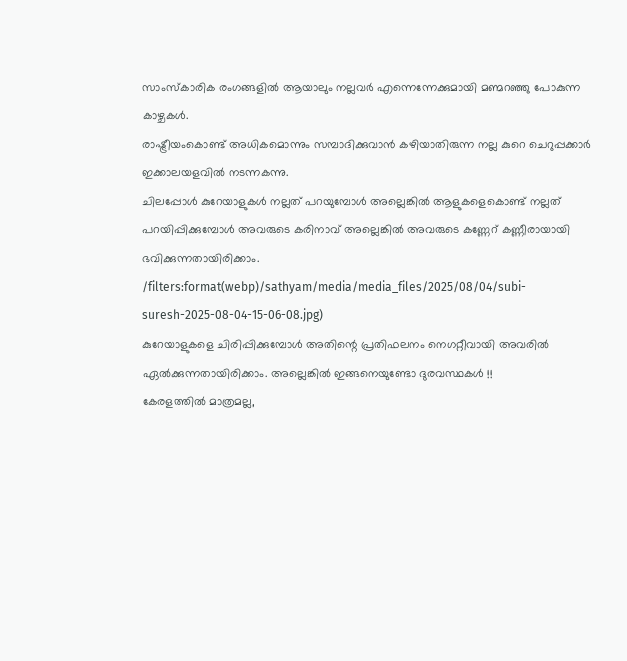സാംസ്കാരിക രംഗങ്ങളിൽ ആയാലും നല്ലവർ എന്നെന്നേക്കുമായി മണ്മറഞ്ഞു പോകുന്ന കാഴ്ചകൾ.
രാഷ്ട്രീയംകൊണ്ട് അധികമൊന്നും സമ്പാദിക്കുവാൻ കഴിയാതിരുന്ന നല്ല കുറെ ചെറുപ്പക്കാർ ഇക്കാലയളവിൽ നടന്നകന്നു.
ചിലപ്പോൾ കുറേയാളുകൾ നല്ലത് പറയുമ്പോൾ അല്ലെങ്കിൽ ആളുകളെകൊണ്ട് നല്ലത് പറയിപ്പിക്കുമ്പോൾ അവരുടെ കരിനാവ് അല്ലെങ്കിൽ അവരുടെ കണ്ണേറ് കണ്ണീരായായി ഭവിക്കുന്നതായിരിക്കാം.
/filters:format(webp)/sathyam/media/media_files/2025/08/04/subi-suresh-2025-08-04-15-06-08.jpg)
കുറേയാളുകളെ ചിരിപ്പിക്കുമ്പോൾ അതിന്റെ പ്രതിഫലനം നെഗറ്റീവായി അവരിൽ ഏൽക്കുന്നതായിരിക്കാം. അല്ലെങ്കിൽ ഇങ്ങനെയുണ്ടോ ദുരവസ്ഥകൾ !!
കേരളത്തിൽ മാത്രമല്ല,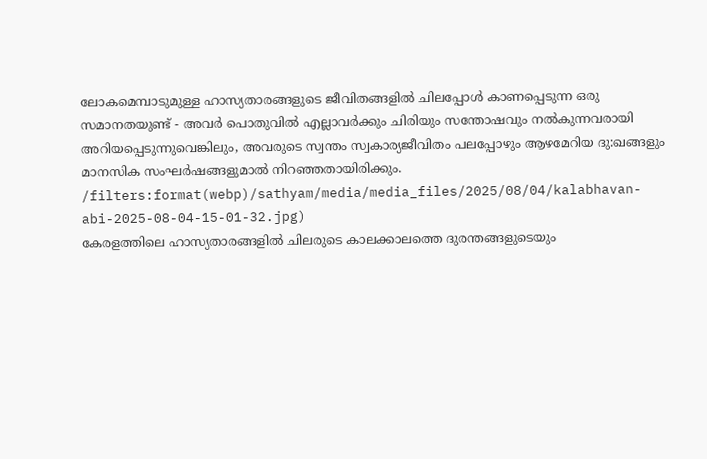ലോകമെമ്പാടുമുള്ള ഹാസ്യതാരങ്ങളുടെ ജീവിതങ്ങളിൽ ചിലപ്പോൾ കാണപ്പെടുന്ന ഒരു സമാനതയുണ്ട് - അവർ പൊതുവിൽ എല്ലാവർക്കും ചിരിയും സന്തോഷവും നൽകുന്നവരായി അറിയപ്പെടുന്നുവെങ്കിലും, അവരുടെ സ്വന്തം സ്വകാര്യജീവിതം പലപ്പോഴും ആഴമേറിയ ദു:ഖങ്ങളും മാനസിക സംഘർഷങ്ങളുമാൽ നിറഞ്ഞതായിരിക്കും.
/filters:format(webp)/sathyam/media/media_files/2025/08/04/kalabhavan-abi-2025-08-04-15-01-32.jpg)
കേരളത്തിലെ ഹാസ്യതാരങ്ങളിൽ ചിലരുടെ കാലക്കാലത്തെ ദുരന്തങ്ങളുടെയും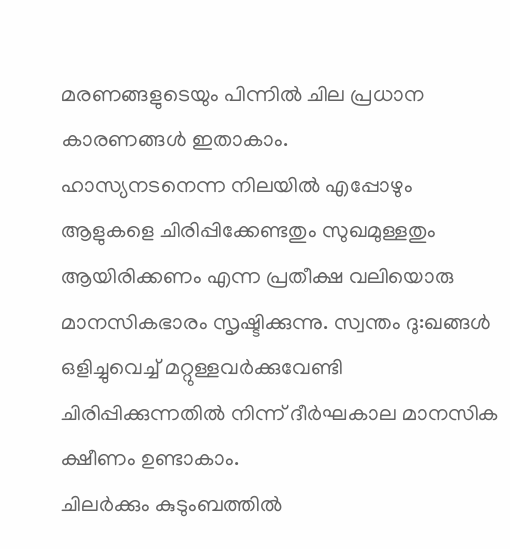മരണങ്ങളുടെയും പിന്നിൽ ചില പ്രധാന കാരണങ്ങൾ ഇതാകാം.
ഹാസ്യനടനെന്ന നിലയിൽ എപ്പോഴും ആളുകളെ ചിരിപ്പിക്കേണ്ടതും സുഖമുള്ളതും ആയിരിക്കണം എന്ന പ്രതീക്ഷ വലിയൊരു മാനസികഭാരം സൃഷ്ടിക്കുന്നു. സ്വന്തം ദു:ഖങ്ങൾ ഒളിച്ചുവെച്ച് മറ്റുള്ളവർക്കുവേണ്ടി ചിരിപ്പിക്കുന്നതിൽ നിന്ന് ദീർഘകാല മാനസിക ക്ഷീണം ഉണ്ടാകാം.
ചിലർക്കും കുടുംബത്തിൽ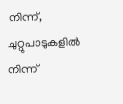നിന്ന്, ചുറ്റുപാടുകളിൽ നിന്ന്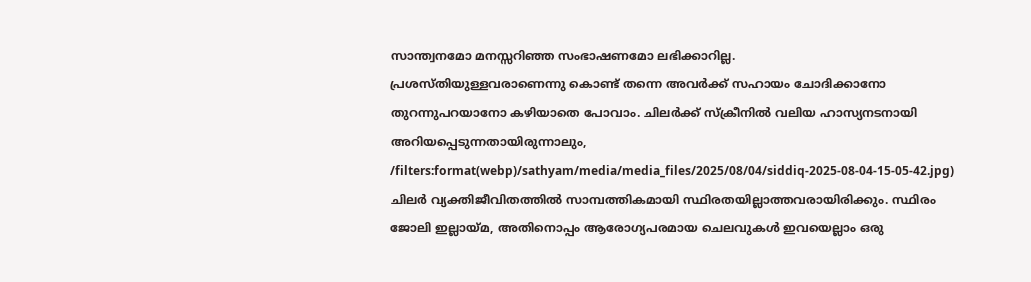സാന്ത്വനമോ മനസ്സറിഞ്ഞ സംഭാഷണമോ ലഭിക്കാറില്ല.
പ്രശസ്തിയുള്ളവരാണെന്നു കൊണ്ട് തന്നെ അവർക്ക് സഹായം ചോദിക്കാനോ തുറന്നുപറയാനോ കഴിയാതെ പോവാം. ചിലർക്ക് സ്ക്രീനിൽ വലിയ ഹാസ്യനടനായി അറിയപ്പെടുന്നതായിരുന്നാലും,
/filters:format(webp)/sathyam/media/media_files/2025/08/04/siddiq-2025-08-04-15-05-42.jpg)
ചിലർ വ്യക്തിജീവിതത്തിൽ സാമ്പത്തികമായി സ്ഥിരതയില്ലാത്തവരായിരിക്കും. സ്ഥിരം ജോലി ഇല്ലായ്മ, അതിനൊപ്പം ആരോഗ്യപരമായ ചെലവുകൾ ഇവയെല്ലാം ഒരു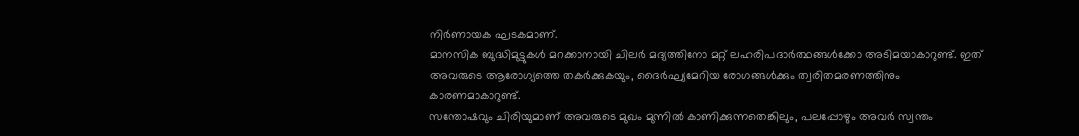നിർണായക ഘടകമാണ്.
മാനസിക ബുദ്ധിമുട്ടുകൾ മറക്കാനായി ചിലർ മദ്യത്തിനോ മറ്റ് ലഹരിപദാർത്ഥങ്ങൾക്കോ അടിമയാകാറുണ്ട്. ഇത് അവരുടെ ആരോഗ്യത്തെ തകർക്കുകയും, ദൈർഘ്യമേറിയ രോഗങ്ങൾക്കും ത്വരിതമരണത്തിനും കാരണമാകാറുണ്ട്.
സന്തോഷവും ചിരിയുമാണ് അവരുടെ മുഖം മുന്നിൽ കാണിക്കുന്നതെങ്കിലും, പലപ്പോഴും അവർ സ്വന്തം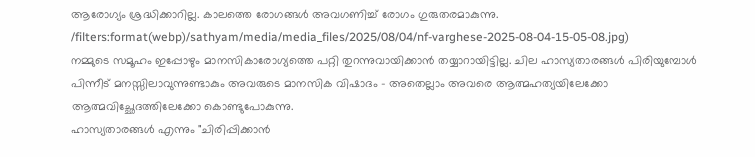ആരോഗ്യം ശ്രദ്ധിക്കാറില്ല. കാലത്തെ രോഗങ്ങൾ അവഗണിച്ച് രോഗം ഗുരുതരമാകുന്നു.
/filters:format(webp)/sathyam/media/media_files/2025/08/04/nf-varghese-2025-08-04-15-05-08.jpg)
നമ്മുടെ സമൂഹം ഇപ്പോഴും മാനസികാരോഗ്യത്തെ പറ്റി തുറന്നുവായിക്കാൻ തയ്യാറായിട്ടില്ല. ചില ഹാസ്യതാരങ്ങൾ പിരിയുമ്പോൾ പിന്നീട് മനസ്സിലാവുന്നുണ്ടാകും അവരുടെ മാനസിക വിഷാദം - അതെല്ലാം അവരെ ആത്മഹത്യയിലേക്കോ ആത്മവിച്ഛേദത്തിലേക്കോ കൊണ്ടുപോകുന്നു.
ഹാസ്യതാരങ്ങൾ എന്നും "ചിരിപ്പിക്കാൻ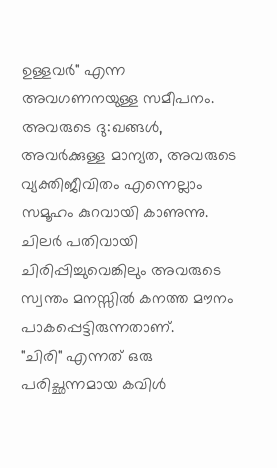ഉള്ളവർ" എന്ന അവഗണനയുള്ള സമീപനം. അവരുടെ ദു:ഖങ്ങൾ, അവർക്കുള്ള മാന്യത, അവരുടെ വ്യക്തിജീവിതം എന്നെല്ലാം സമൂഹം കുറവായി കാണുന്നു.
ചിലർ പതിവായി ചിരിപ്പിച്ചുവെങ്കിലും അവരുടെ സ്വന്തം മനസ്സിൽ കനത്ത മൗനം പാകപ്പെട്ടിരുന്നതാണ്.
"ചിരി" എന്നത് ഒരു പരിച്ഛന്നമായ കവിൾ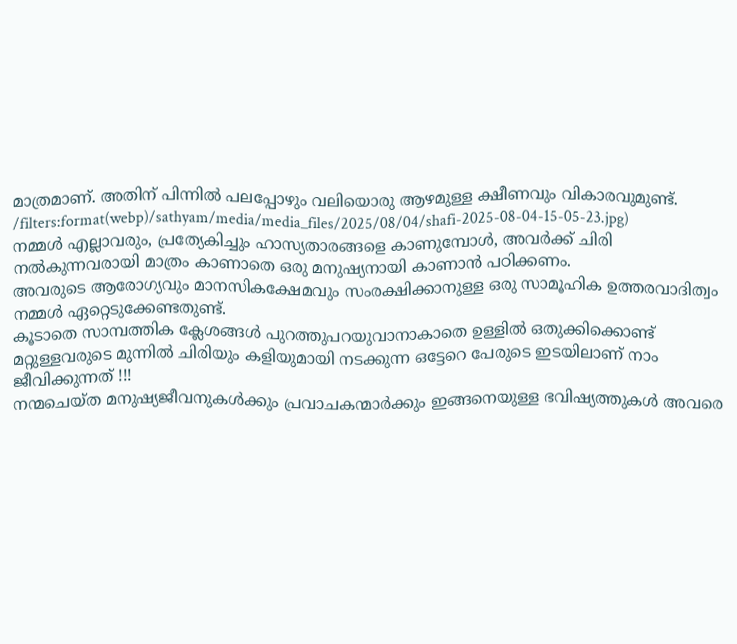മാത്രമാണ്. അതിന് പിന്നിൽ പലപ്പോഴും വലിയൊരു ആഴമുള്ള ക്ഷീണവും വികാരവുമുണ്ട്.
/filters:format(webp)/sathyam/media/media_files/2025/08/04/shafi-2025-08-04-15-05-23.jpg)
നമ്മൾ എല്ലാവരും, പ്രത്യേകിച്ചും ഹാസ്യതാരങ്ങളെ കാണുമ്പോൾ, അവർക്ക് ചിരി നൽകുന്നവരായി മാത്രം കാണാതെ ഒരു മനുഷ്യനായി കാണാൻ പഠിക്കണം.
അവരുടെ ആരോഗ്യവും മാനസികക്ഷേമവും സംരക്ഷിക്കാനുള്ള ഒരു സാമൂഹിക ഉത്തരവാദിത്വം നമ്മൾ ഏറ്റെടുക്കേണ്ടതുണ്ട്.
കൂടാതെ സാമ്പത്തിക ക്ലേശങ്ങൾ പുറത്തുപറയുവാനാകാതെ ഉള്ളിൽ ഒതുക്കിക്കൊണ്ട് മറ്റുള്ളവരുടെ മുന്നിൽ ചിരിയും കളിയുമായി നടക്കുന്ന ഒട്ടേറെ പേരുടെ ഇടയിലാണ് നാം ജീവിക്കുന്നത് !!!
നന്മചെയ്ത മനുഷ്യജീവനുകൾക്കും പ്രവാചകന്മാർക്കും ഇങ്ങനെയുള്ള ഭവിഷ്യത്തുകൾ അവരെ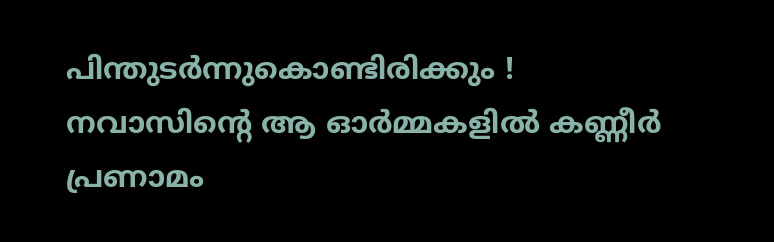പിന്തുടർന്നുകൊണ്ടിരിക്കും !
നവാസിന്റെ ആ ഓർമ്മകളിൽ കണ്ണീർ പ്രണാമം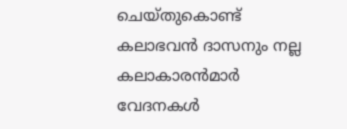ചെയ്തുകൊണ്ട് കലാഭവൻ ദാസനും നല്ല കലാകാരൻമാർ വേദനകൾ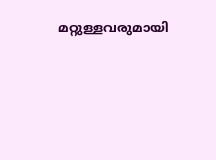മറ്റുള്ളവരുമായി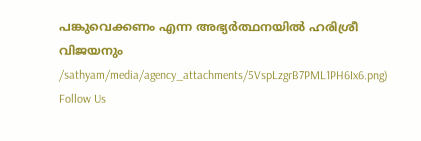പങ്കുവെക്കണം എന്ന അഭ്യർത്ഥനയിൽ ഹരിശ്രീ വിജയനും
/sathyam/media/agency_attachments/5VspLzgrB7PML1PH6Ix6.png)
Follow Us